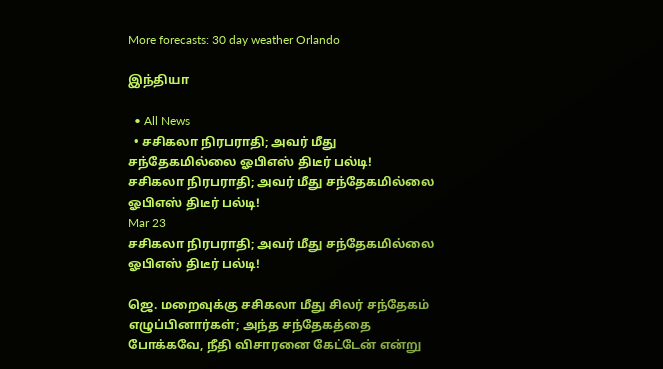More forecasts: 30 day weather Orlando

இந்தியா

  • All News
  • சசிகலா நிரபராதி; அவர் மீது சந்தேகமில்லை ஓபிஎஸ் திடீர் பல்டி!
சசிகலா நிரபராதி; அவர் மீது சந்தேகமில்லை  ஓபிஎஸ் திடீர் பல்டி!
Mar 23
சசிகலா நிரபராதி; அவர் மீது சந்தேகமில்லை ஓபிஎஸ் திடீர் பல்டி!

ஜெ. மறைவுக்கு சசிகலா மீது சிலர் சந்தேகம் எழுப்பினார்கள்; அந்த சந்தேகத்தை போக்கவே, நீதி விசாரனை கேட்டேன் என்று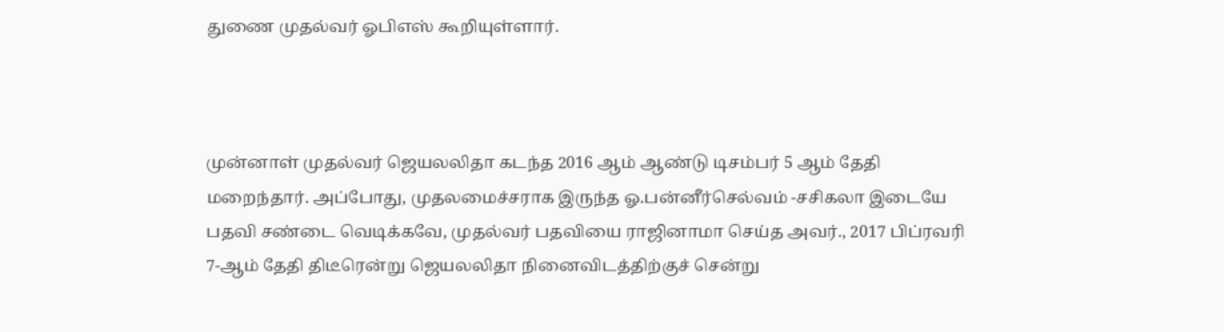துணை முதல்வர் ஓபிஎஸ் கூறியுள்ளார்.



முன்னாள் முதல்வர் ஜெயலலிதா கடந்த 2016 ஆம் ஆண்டு டிசம்பர் 5 ஆம் தேதி மறைந்தார். அப்போது, முதலமைச்சராக இருந்த ஓ.பன்னீர்செல்வம் -சசிகலா இடையே பதவி சண்டை வெடிக்கவே, முதல்வர் பதவியை ராஜினாமா செய்த அவர்., 2017 பிப்ரவரி 7-ஆம் தேதி திடீரென்று ஜெயலலிதா நினைவிடத்திற்குச் சென்று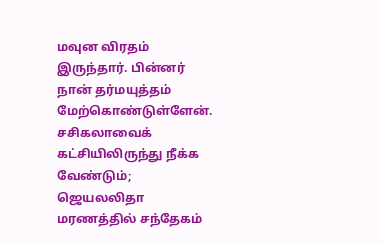மவுன விரதம் இருந்தார். பின்னர் நான் தர்மயுத்தம் மேற்கொண்டுள்ளேன். சசிகலாவைக் கட்சியிலிருந்து நீக்க வேண்டும்; ஜெயலலிதா மரணத்தில் சந்தேகம்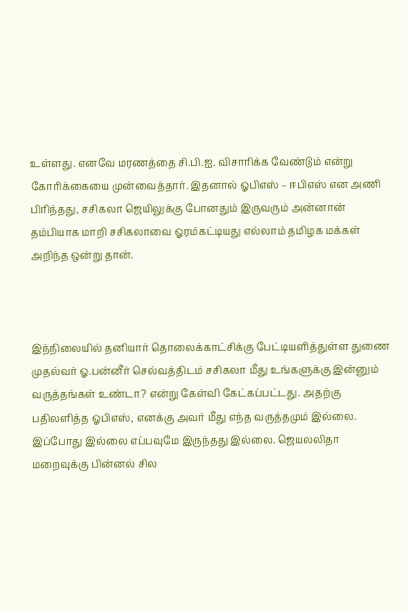உள்ளது. எனவே மரணத்தை சி.பி.ஐ. விசாரிக்க வேண்டும் என்று கோரிக்கையை முன்வைத்தார். இதனால் ஓபிஎஸ் – ஈபிஎஸ் என அணி பிரிந்தது, சசிகலா ஜெயிலுக்கு போனதும் இருவரும் அன்னான் தம்பியாக மாறி சசிகலாவை ஓரம்கட்டியது எல்லாம் தமிழக மக்கள் அறிந்த ஒன்று தான்.



இந்நிலையில் தனியார் தொலைக்காட்சிக்கு பேட்டியளித்துள்ள துணை முதல்வர் ஓ.பன்னீர் செல்வத்திடம் சசிகலா மீது உங்களுக்கு இன்னும் வருத்தங்கள் உண்டா? என்று கேள்வி கேட்கப்பட்டது. அதற்கு பதிலளித்த ஓபிஎஸ், எனக்கு அவர் மீது எந்த வருத்தமும் இல்லை. இப்போது இல்லை எப்பவுமே இருந்தது இல்லை. ஜெயலலிதா மறைவுக்கு பின்னல் சில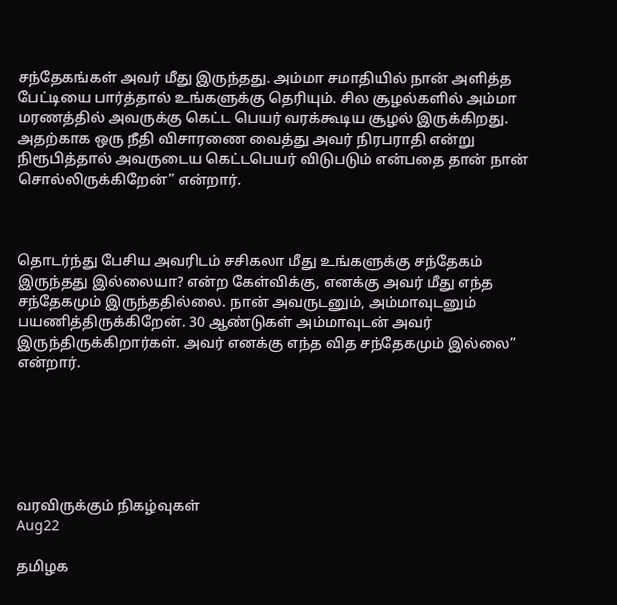சந்தேகங்கள் அவர் மீது இருந்தது. அம்மா சமாதியில் நான் அளித்த பேட்டியை பார்த்தால் உங்களுக்கு தெரியும். சில சூழல்களில் அம்மா மரணத்தில் அவருக்கு கெட்ட பெயர் வரக்கூடிய சூழல் இருக்கிறது. அதற்காக ஒரு நீதி விசாரணை வைத்து அவர் நிரபராதி என்று நிரூபித்தால் அவருடைய கெட்டபெயர் விடுபடும் என்பதை தான் நான் சொல்லிருக்கிறேன்” என்றார்.



தொடர்ந்து பேசிய அவரிடம் சசிகலா மீது உங்களுக்கு சந்தேகம் இருந்தது இல்லையா? என்ற கேள்விக்கு, எனக்கு அவர் மீது எந்த சந்தேகமும் இருந்ததில்லை. நான் அவருடனும், அம்மாவுடனும் பயணித்திருக்கிறேன். 30 ஆண்டுகள் அம்மாவுடன் அவர் இருந்திருக்கிறார்கள். அவர் எனக்கு எந்த வித சந்தேகமும் இல்லை” என்றார்.






வரவிருக்கும் நிகழ்வுகள்
Aug22

தமிழக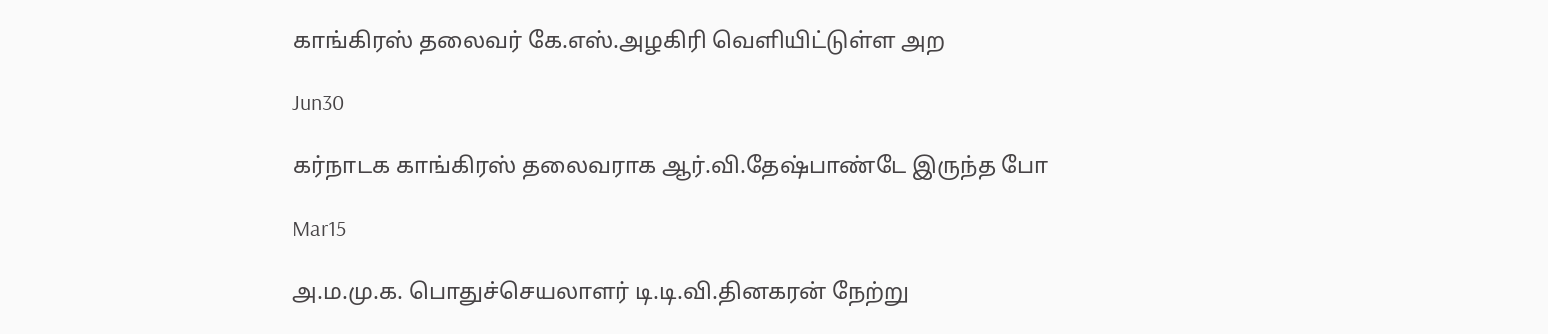காங்கிரஸ் தலைவர் கே.எஸ்.அழகிரி வெளியிட்டுள்ள அற

Jun30

கர்நாடக காங்கிரஸ் தலைவராக ஆர்.வி.தேஷ்பாண்டே இருந்த போ

Mar15

அ.ம.மு.க. பொதுச்செயலாளர் டி.டி.வி.தினகரன் நேற்று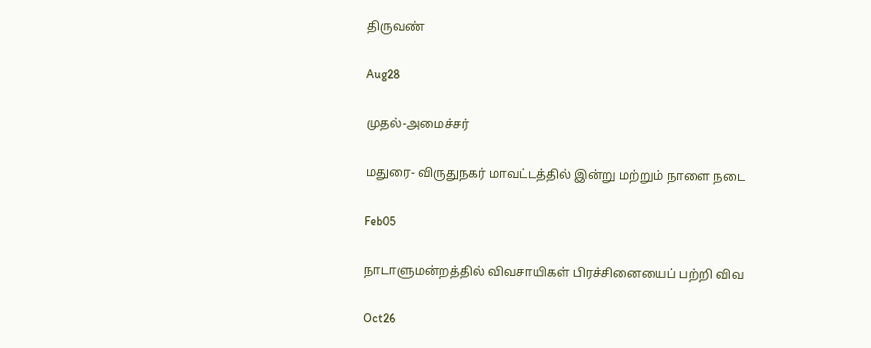திருவண்

Aug28

முதல்-அமைச்சர்

மதுரை- விருதுநகர் மாவட்டத்தில் இன்று மற்றும் நாளை நடை

Feb05

நாடாளுமன்றத்தில் விவசாயிகள் பிரச்சினையைப் பற்றி விவ

Oct26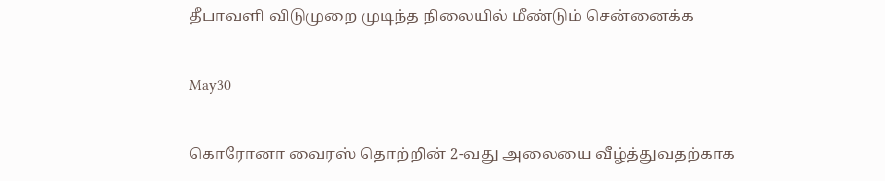தீபாவளி விடுமுறை முடிந்த நிலையில் மீண்டும் சென்னைக்க

May30

கொரோனா வைரஸ் தொற்றின் 2-வது அலையை வீழ்த்துவதற்காக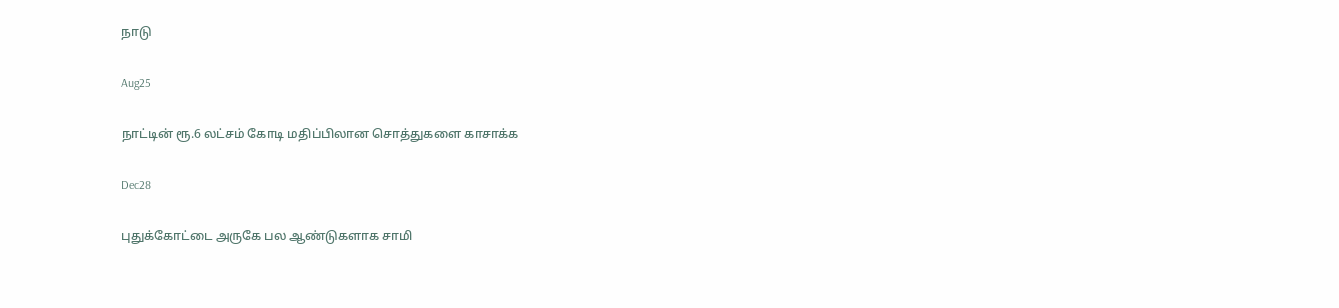நாடு

Aug25

நாட்டின் ரூ.6 லட்சம் கோடி மதிப்பிலான சொத்துகளை காசாக்க

Dec28

புதுக்கோட்டை அருகே பல ஆண்டுகளாக சாமி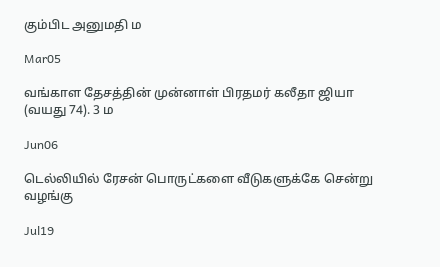கும்பிட அனுமதி ம

Mar05

வங்காள தேசத்தின் முன்னாள் பிரதமர் கலீதா ஜியா (வயது 74). 3 ம

Jun06

டெல்லியில் ரேசன் பொருட்களை வீடுகளுக்கே சென்று வழங்கு

Jul19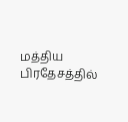மத்திய பிரதேசத்தில்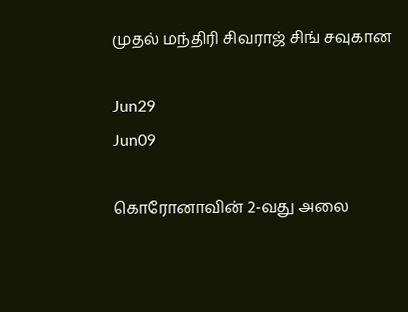முதல் மந்திரி சிவராஜ் சிங் சவுகான

Jun29
Jun09

கொரோனாவின் 2-வது அலை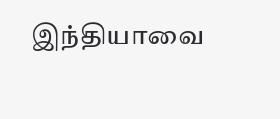இந்தியாவை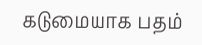கடுமையாக பதம்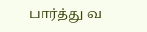பார்த்து வ